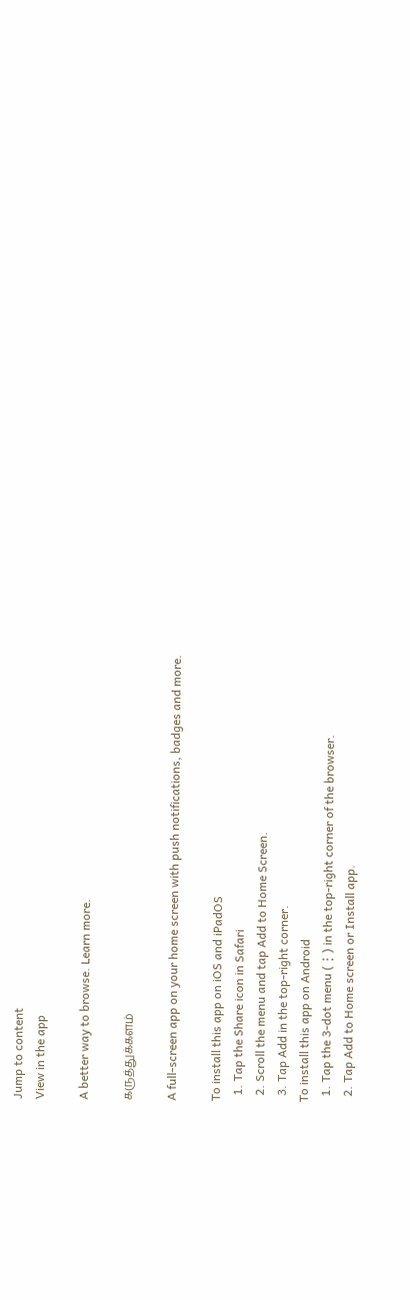Jump to content
View in the app

A better way to browse. Learn more.

கருத்துக்களம்

A full-screen app on your home screen with push notifications, badges and more.

To install this app on iOS and iPadOS
  1. Tap the Share icon in Safari
  2. Scroll the menu and tap Add to Home Screen.
  3. Tap Add in the top-right corner.
To install this app on Android
  1. Tap the 3-dot menu (⋮) in the top-right corner of the browser.
  2. Tap Add to Home screen or Install app.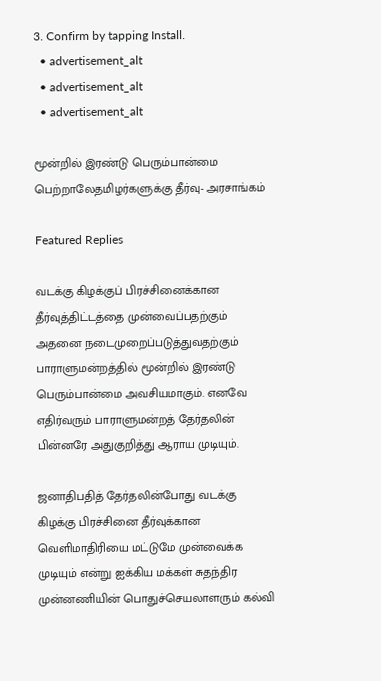3. Confirm by tapping Install.
  • advertisement_alt
  • advertisement_alt
  • advertisement_alt

மூன்றில் இரண்டு பெரும்பான்மை பெற்றாலேதமிழர்களுக்கு தீர்வு- அரசாங்கம்

Featured Replies

வடக்கு கிழக்குப் பிரச்சினைக்கான தீர்வுத்திட்டத்தை முன்வைப்பதற்கும் அதனை நடைமுறைப்படுத்துவதற்கும் பாராளுமன்றத்தில் மூன்றில் இரண்டு பெரும்பான்மை அவசியமாகும். எனவே எதிர்வரும் பாராளுமன்றத் தேர்தலின் பின்னரே அதுகுறித்து ஆராய முடியும்.

ஜனாதிபதித் தேர்தலின்போது வடக்கு கிழக்கு பிரச்சினை தீர்வுக்கான வெளிமாதிரியை மட்டுமே முன்வைக்க முடியும் என்று ஐக்கிய மக்கள் சுதந்திர முன்னணியின் பொதுச்செயலாளரும் கல்வி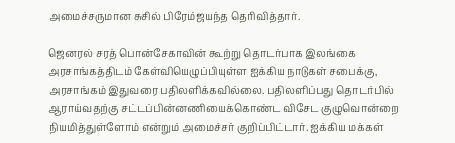அமைச்சருமான சுசில் பிரேம்ஜயந்த தெரிவித்தார்.

ஜெனரல் சரத் பொன்சேகாவின் கூற்று தொடர்பாக இலங்கை அரசாங்கத்திடம் கேள்வியெழுப்பியுள்ள ஐக்கிய நாடுகள் சபைக்கு, அரசாங்கம் இதுவரை பதிலளிக்கவில்லை. பதிலளிப்பது தொடர்பில் ஆராய்வதற்கு சட்டப்பின்னணியைக்கொண்ட விசேட குழுவொன்றை நியமித்துள்ளோம் என்றும் அமைச்சர் குறிப்பிட்டார். ஐக்கிய மக்கள்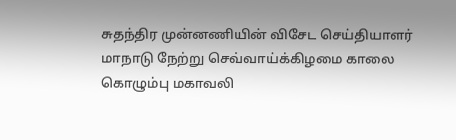சுதந்திர முன்னணியின் விசேட செய்தியாளர் மாநாடு நேற்று செவ்வாய்க்கிழமை காலை கொழும்பு மகாவலி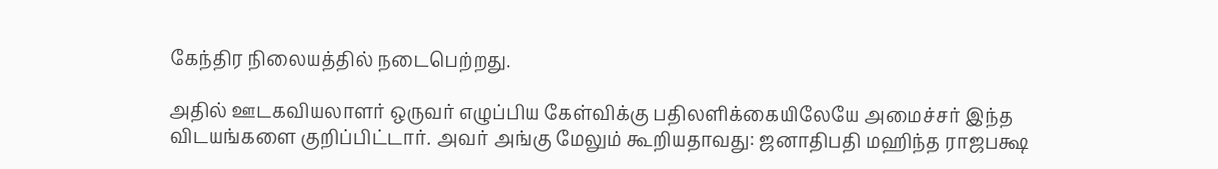கேந்திர நிலையத்தில் நடைபெற்றது.

அதில் ஊடகவியலாளர் ஒருவர் எழுப்பிய கேள்விக்கு பதிலளிக்கையிலேயே அமைச்சர் இந்த விடயங்களை குறிப்பிட்டார். அவர் அங்கு மேலும் கூறியதாவது: ஜனாதிபதி மஹிந்த ராஜபக்ஷ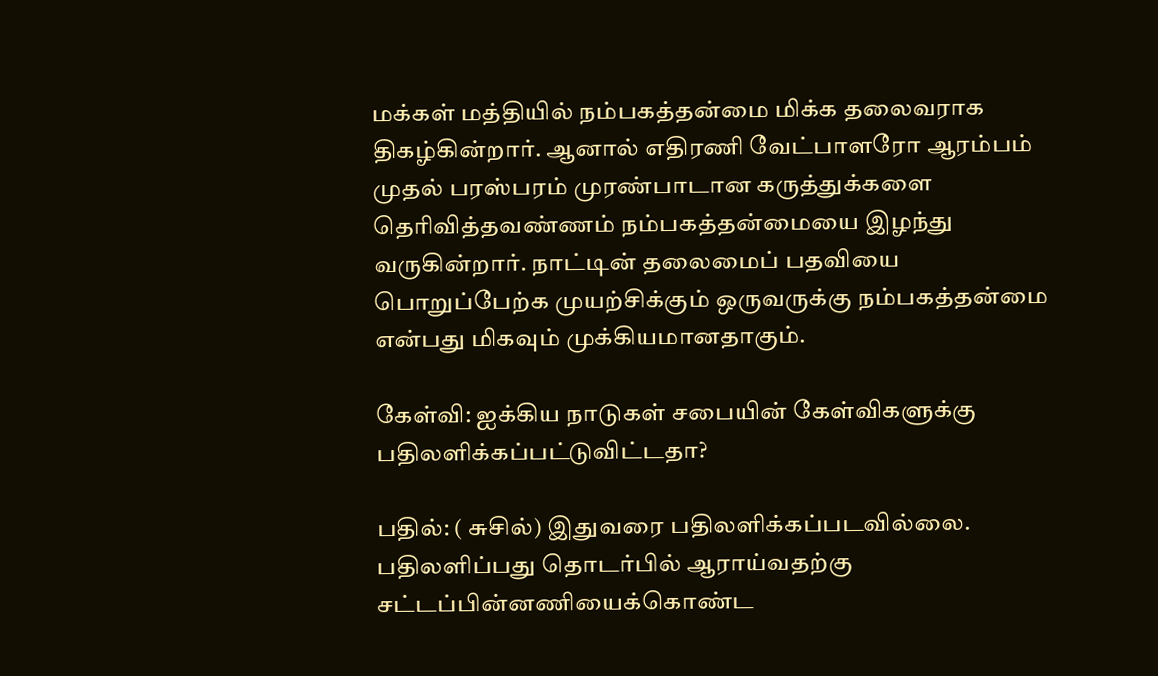மக்கள் மத்தியில் நம்பகத்தன்மை மிக்க தலைவராக திகழ்கின்றார். ஆனால் எதிரணி வேட்பாளரோ ஆரம்பம் முதல் பரஸ்பரம் முரண்பாடான கருத்துக்களை தெரிவித்தவண்ணம் நம்பகத்தன்மையை இழந்து வருகின்றார். நாட்டின் தலைமைப் பதவியை பொறுப்பேற்க முயற்சிக்கும் ஒருவருக்கு நம்பகத்தன்மை என்பது மிகவும் முக்கியமானதாகும்.

கேள்வி: ஐக்கிய நாடுகள் சபையின் கேள்விகளுக்கு பதிலளிக்கப்பட்டுவிட்டதா?

பதில்: ( சுசில்) இதுவரை பதிலளிக்கப்படவில்லை. பதிலளிப்பது தொடர்பில் ஆராய்வதற்கு சட்டப்பின்னணியைக்கொண்ட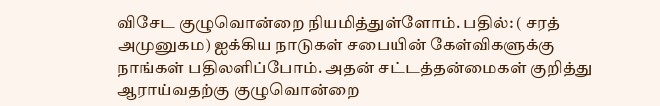விசேட குழுவொன்றை நியமித்துள்ளோம். பதில்: ( சரத் அமுனுகம) ஐக்கிய நாடுகள் சபையின் கேள்விகளுக்கு நாங்கள் பதிலளிப்போம். அதன் சட்டத்தன்மைகள் குறித்து ஆராய்வதற்கு குழுவொன்றை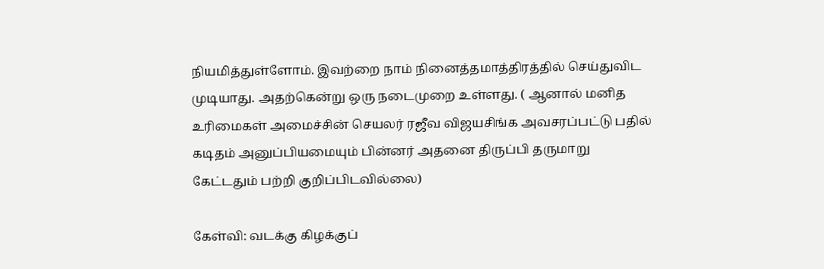நியமித்துள்ளோம். இவற்றை நாம் நினைத்தமாத்திரத்தில் செய்துவிட முடியாது. அதற்கென்று ஒரு நடைமுறை உள்ளது. ( ஆனால் மனித உரிமைகள் அமைச்சின் செயலர் ரஜீவ விஜயசிங்க அவசரப்பட்டு பதில் கடிதம் அனுப்பியமையும் பின்னர் அதனை திருப்பி தருமாறு கேட்டதும் பற்றி குறிப்பிடவில்லை)

கேள்வி: வடக்கு கிழக்குப்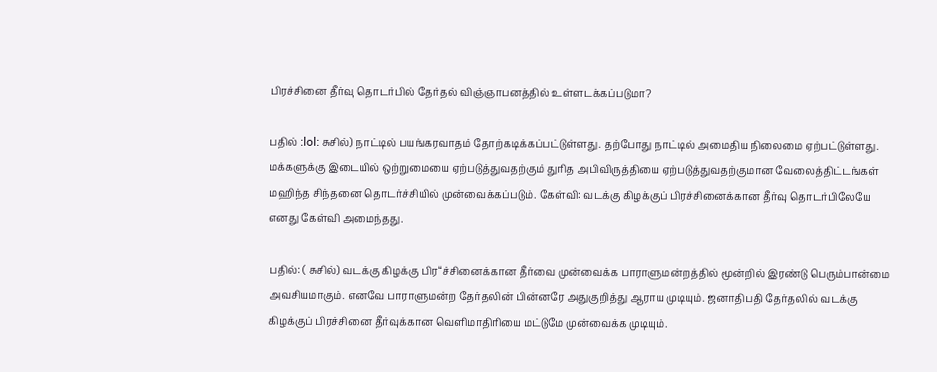பிரச்சினை தீர்வு தொடர்பில் தேர்தல் விஞ்ஞாபனத்தில் உள்ளடக்கப்படுமா?

பதில் :lol: சுசில்) நாட்டில் பயங்கரவாதம் தோற்கடிக்கப்பட்டுள்ளது. தற்போது நாட்டில் அமைதிய நிலைமை ஏற்பட்டுள்ளது. மக்களுக்கு இடையில் ஒற்றுமையை ஏற்படுத்துவதற்கும் துரித அபிவிருத்தியை ஏற்படுத்துவதற்குமான வேலைத்திட்டங்கள் மஹிந்த சிந்தனை தொடர்ச்சியில் முன்வைக்கப்படும். கேள்வி: வடக்கு கிழக்குப் பிரச்சினைக்கான தீர்வு தொடர்பிலேயே எனது கேள்வி அமைந்தது.

பதில்: ( சுசில்) வடக்கு கிழக்கு பிர“ச்சினைக்கான தீர்வை முன்வைக்க பாராளுமன்றத்தில் மூன்றில் இரண்டு பெரும்பான்மை அவசியமாகும். எனவே பாராளுமன்ற தேர்தலின் பின்னரே அதுகுறித்து ஆராய முடியும். ஜனாதிபதி தேர்தலில் வடக்கு கிழக்குப் பிரச்சினை தீர்வுக்கான வெளிமாதிரியை மட்டுமே முன்வைக்க முடியும்.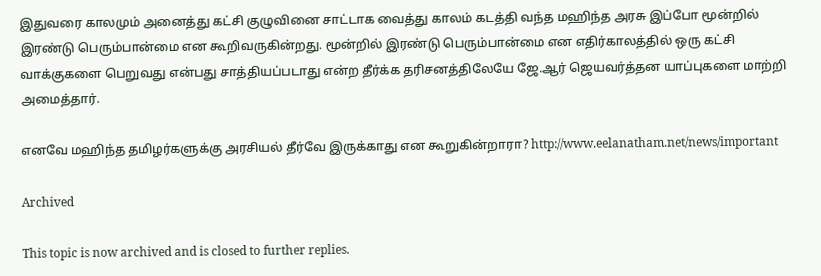இதுவரை காலமும் அனைத்து கட்சி குழுவினை சாட்டாக வைத்து காலம் கடத்தி வந்த மஹிந்த அரசு இப்போ மூன்றில் இரண்டு பெரும்பான்மை என கூறிவருகின்றது. மூன்றில் இரண்டு பெரும்பான்மை என எதிர்காலத்தில் ஒரு கட்சி வாக்குகளை பெறுவது என்பது சாத்தியப்படாது என்ற தீர்க்க தரிசனத்திலேயே ஜே.ஆர் ஜெயவர்த்தன யாப்புகளை மாற்றி அமைத்தார்.

எனவே மஹிந்த தமிழர்களுக்கு அரசியல் தீர்வே இருக்காது என கூறுகின்றாரா? http://www.eelanatham.net/news/important

Archived

This topic is now archived and is closed to further replies.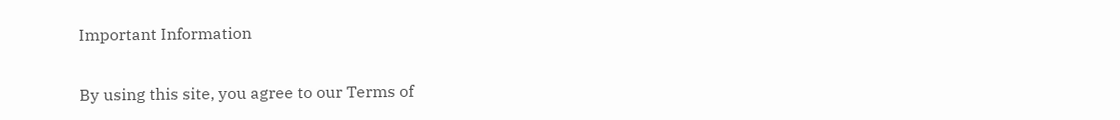Important Information

By using this site, you agree to our Terms of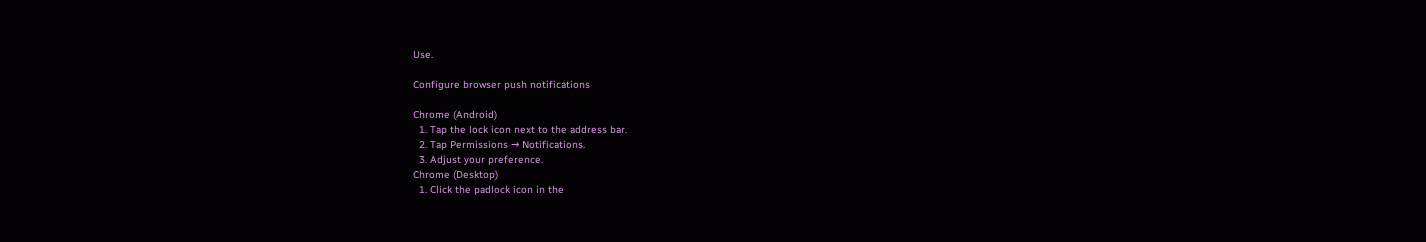Use.

Configure browser push notifications

Chrome (Android)
  1. Tap the lock icon next to the address bar.
  2. Tap Permissions → Notifications.
  3. Adjust your preference.
Chrome (Desktop)
  1. Click the padlock icon in the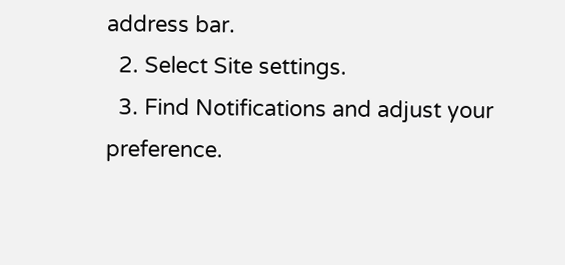address bar.
  2. Select Site settings.
  3. Find Notifications and adjust your preference.